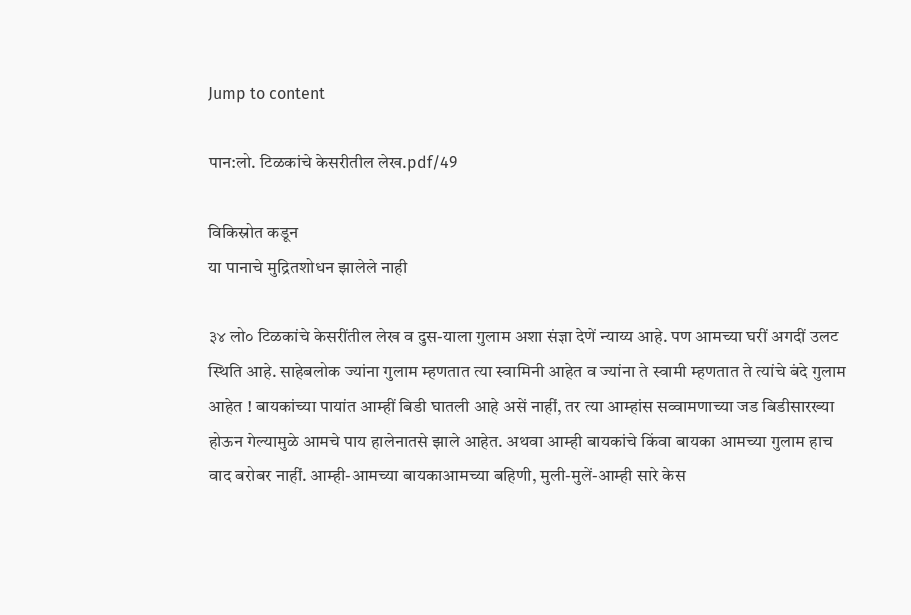Jump to content

पान:लो. टिळकांचे केसरीतील लेख.pdf/49

विकिस्रोत कडून
या पानाचे मुद्रितशोधन झालेले नाही

३४ लो० टिळकांचे केसरींतील लेख व दुस-याला गुलाम अशा संज्ञा देणें न्याय्य आहे. पण आमच्या घरीं अगदीं उलट स्थिति आहे. साहेबलोक ज्यांना गुलाम म्हणतात त्या स्वामिनी आहेत व ज्यांना ते स्वामी म्हणतात ते त्यांचे बंदे गुलाम आहेत ! बायकांच्या पायांत आम्हीं बिडी घातली आहे असें नाहीं, तर त्या आम्हांस सव्वामणाच्या जड बिडीसारख्या होऊन गेल्यामुळे आमचे पाय हालेनातसे झाले आहेत. अथवा आम्ही बायकांचे किंवा बायका आमच्या गुलाम हाच वाद बरोबर नाहीं. आम्ही-आमच्या बायकाआमच्या बहिणी, मुली-मुलें-आम्ही सारे केस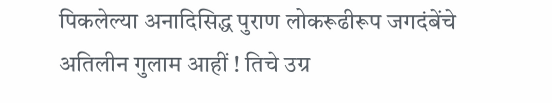पिकलेल्या अनादिसिद्ध पुराण लोकरूढीरूप जगदंबेंचे अतिलीन गुलाम आहीं ! तिचे उग्र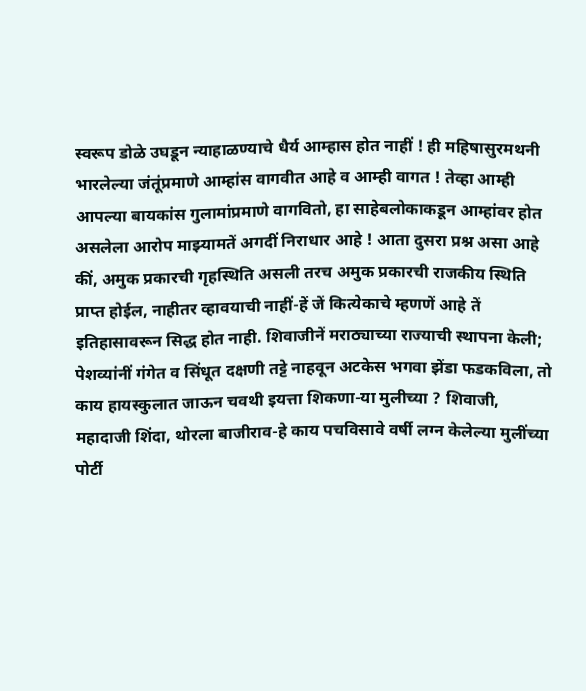स्वरूप डोळे उघडून न्याहाळण्याचे धैर्य आम्हास होत नाहीं ! ही महिषासुरमथनी भारलेल्या जंतूंप्रमाणे आम्हांस वागवीत आहे व आम्ही वागत ! तेव्हा आम्ही आपल्या बायकांस गुलामांप्रमाणे वागवितो, हा साहेबलोकाकडून आम्हांवर होत असलेला आरोप माझ्यामतें अगदीं निराधार आहे ! आता दुसरा प्रश्न असा आहे कीं, अमुक प्रकारची गृहस्थिति असली तरच अमुक प्रकारची राजकीय स्थिति प्राप्त होईल, नाहीतर व्हावयाची नाहीं-हें जें कित्येकाचे म्हणणें आहे तें इतिहासावरून सिद्ध होत नाही. शिवाजीनें मराठ्याच्या राज्याची स्थापना केली; पेशव्यांनीं गंगेत व सिंधूत दक्षणी तट्टे नाहवून अटकेस भगवा झेंडा फडकविला, तो काय हायस्कुलात जाऊन चवथी इयत्ता शिकणा-या मुलीच्या ? शिवाजी, महादाजी शिंदा, थोरला बाजीराव-हे काय पचविसावे वर्षी लग्न केलेल्या मुलींच्या पोर्टी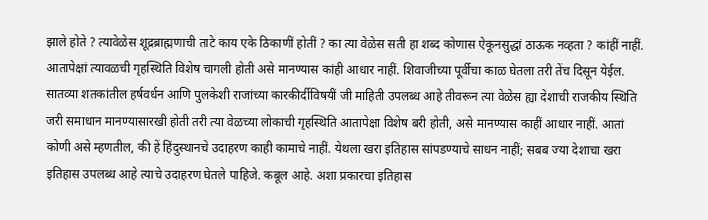झाले होते ? त्यावेळेस शूद्रब्राह्मणाची ताटे काय एके ठिकाणीं होतीं ? का त्या वेळेस सती हा शब्द कोणास ऐकूनसुद्धां ठाऊक नव्हता ? कांहीं नाहीं. आतापेक्षां त्यावळची गृहस्थिति विशेष चागली होती असे मानण्यास कांही आधार नाहीं. शिवाजीच्या पूर्वीचा काळ घेतला तरी तेंच दिसून येईल. सातव्या शतकांतील हर्षवर्धन आणि पुलकेशी राजांच्या कारकीर्दीविषयीं जी माहिती उपलब्ध आहे तीवरून त्या वेळेस ह्या देशाची राजकीय स्थिति जरी समाधान मानण्यासारखी होती तरी त्या वेळच्या लोकाची गृहस्थिति आतापेक्षा विशेष बरी होती, असे मानण्यास काहीं आधार नाहीं. आतां कोणी असे म्हणतील, की हें हिंदुस्थानचे उदाहरण काही कामाचे नाहीं. येथला खरा इतिहास सांपडण्याचे साधन नाहीं; सबब ज्या देशाचा खरा इतिहास उपलब्ध आहे त्याचे उदाहरण घेतले पाहिजे. कबूल आहे. अशा प्रकारचा इतिहास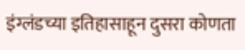इंग्लंडच्या इतिहासाहून दुसरा कोणता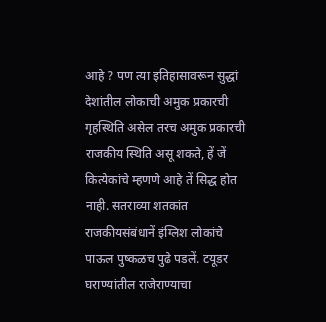आहे ? पण त्या इतिहासावरून सुद्धां देशांतील लोकाची अमुक प्रकारची गृहस्थिति असेल तरच अमुक प्रकारची राजकीय स्थिति असू शकते, हें जें कित्येकांचे म्हणणे आहे तें सिद्ध होत नाही. सतराव्या शतकांत राजकीयसंबंधानें इंग्लिश लोकांचे पाऊल पुष्कळच पुढे पडलें. टयूडर घराण्यांतील राजेराण्याचा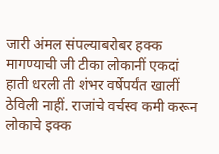जारी अंमल संपल्याबरोबर हक्क मागण्याची जी टीका लोकानीं एकदां हाती धरली ती शंभर वर्षेपर्यंत खालीं ठेविली नाहीं. राजांचे वर्चस्व कमी करून लोकाचे इक्क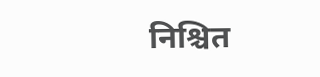निश्चित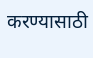करण्यासाठी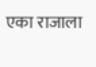एका राजाला